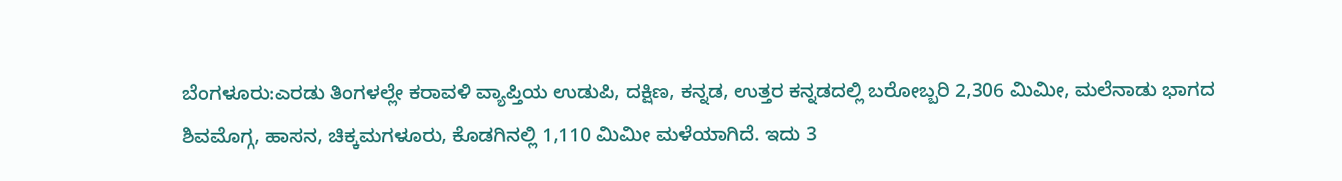ಬೆಂಗಳೂರು:ಎರಡು ತಿಂಗಳಲ್ಲೇ ಕರಾವಳಿ ವ್ಯಾಪ್ತಿಯ ಉಡುಪಿ, ದಕ್ಷಿಣ, ಕನ್ನಡ, ಉತ್ತರ ಕನ್ನಡದಲ್ಲಿ ಬರೋಬ್ಬರಿ 2,306 ಮಿಮೀ, ಮಲೆನಾಡು ಭಾಗದ ಶಿವಮೊಗ್ಗ, ಹಾಸನ, ಚಿಕ್ಕಮಗಳೂರು, ಕೊಡಗಿನಲ್ಲಿ 1,110 ಮಿಮೀ ಮಳೆಯಾಗಿದೆ. ಇದು 3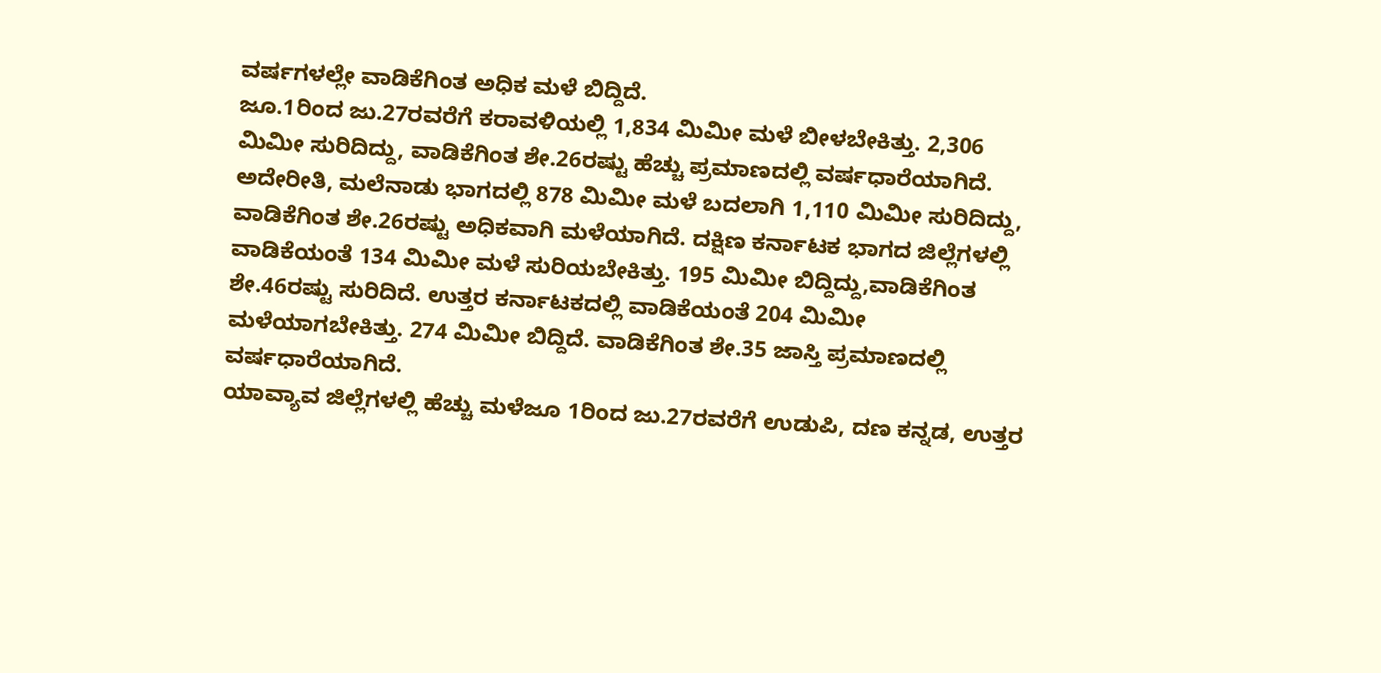ವರ್ಷಗಳಲ್ಲೇ ವಾಡಿಕೆಗಿಂತ ಅಧಿಕ ಮಳೆ ಬಿದ್ದಿದೆ.
ಜೂ.1ರಿಂದ ಜು.27ರವರೆಗೆ ಕರಾವಳಿಯಲ್ಲಿ 1,834 ಮಿಮೀ ಮಳೆ ಬೀಳಬೇಕಿತ್ತು. 2,306 ಮಿಮೀ ಸುರಿದಿದ್ದು, ವಾಡಿಕೆಗಿಂತ ಶೇ.26ರಷ್ಟು ಹೆಚ್ಚು ಪ್ರಮಾಣದಲ್ಲಿ ವರ್ಷಧಾರೆಯಾಗಿದೆ. ಅದೇರೀತಿ, ಮಲೆನಾಡು ಭಾಗದಲ್ಲಿ 878 ಮಿಮೀ ಮಳೆ ಬದಲಾಗಿ 1,110 ಮಿಮೀ ಸುರಿದಿದ್ದು, ವಾಡಿಕೆಗಿಂತ ಶೇ.26ರಷ್ಟು ಅಧಿಕವಾಗಿ ಮಳೆಯಾಗಿದೆ. ದಕ್ಷಿಣ ಕರ್ನಾಟಕ ಭಾಗದ ಜಿಲ್ಲೆಗಳಲ್ಲಿ ವಾಡಿಕೆಯಂತೆ 134 ಮಿಮೀ ಮಳೆ ಸುರಿಯಬೇಕಿತ್ತು. 195 ಮಿಮೀ ಬಿದ್ದಿದ್ದು,ವಾಡಿಕೆಗಿಂತ ಶೇ.46ರಷ್ಟು ಸುರಿದಿದೆ. ಉತ್ತರ ಕರ್ನಾಟಕದಲ್ಲಿ ವಾಡಿಕೆಯಂತೆ 204 ಮಿಮೀ ಮಳೆಯಾಗಬೇಕಿತ್ತು. 274 ಮಿಮೀ ಬಿದ್ದಿದೆ. ವಾಡಿಕೆಗಿಂತ ಶೇ.35 ಜಾಸ್ತಿ ಪ್ರಮಾಣದಲ್ಲಿ ವರ್ಷಧಾರೆಯಾಗಿದೆ.
ಯಾವ್ಯಾವ ಜಿಲ್ಲೆಗಳಲ್ಲಿ ಹೆಚ್ಚು ಮಳೆಜೂ 1ರಿಂದ ಜು.27ರವರೆಗೆ ಉಡುಪಿ, ದಣ ಕನ್ನಡ, ಉತ್ತರ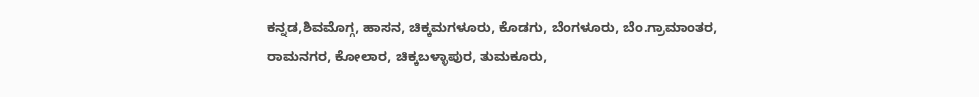ಕನ್ನಡ,ಶಿವಮೊಗ್ಗ, ಹಾಸನ, ಚಿಕ್ಕಮಗಳೂರು, ಕೊಡಗು, ಬೆಂಗಳೂರು, ಬೆಂ.ಗ್ರಾಮಾಂತರ, ರಾಮನಗರ, ಕೋಲಾರ, ಚಿಕ್ಕಬಳ್ಳಾಪುರ, ತುಮಕೂರು,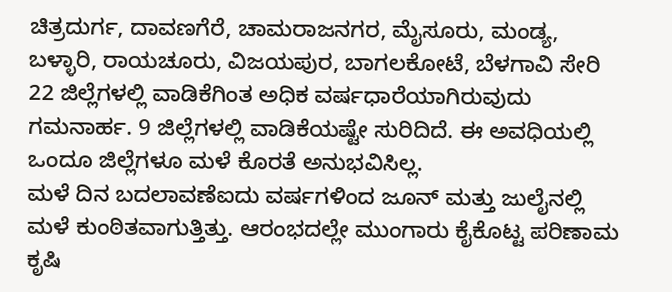ಚಿತ್ರದುರ್ಗ, ದಾವಣಗೆರೆ, ಚಾಮರಾಜನಗರ, ಮೈಸೂರು, ಮಂಡ್ಯ, ಬಳ್ಳಾರಿ, ರಾಯಚೂರು, ವಿಜಯಪುರ, ಬಾಗಲಕೋಟೆ, ಬೆಳಗಾವಿ ಸೇರಿ 22 ಜಿಲ್ಲೆಗಳಲ್ಲಿ ವಾಡಿಕೆಗಿಂತ ಅಧಿಕ ವರ್ಷಧಾರೆಯಾಗಿರುವುದು ಗಮನಾರ್ಹ. 9 ಜಿಲ್ಲೆಗಳಲ್ಲಿ ವಾಡಿಕೆಯಷ್ಟೇ ಸುರಿದಿದೆ. ಈ ಅವಧಿಯಲ್ಲಿ ಒಂದೂ ಜಿಲ್ಲೆಗಳೂ ಮಳೆ ಕೊರತೆ ಅನುಭವಿಸಿಲ್ಲ.
ಮಳೆ ದಿನ ಬದಲಾವಣೆಐದು ವರ್ಷಗಳಿಂದ ಜೂನ್ ಮತ್ತು ಜುಲೈನಲ್ಲಿ ಮಳೆ ಕುಂಠಿತವಾಗುತ್ತಿತ್ತು. ಆರಂಭದಲ್ಲೇ ಮುಂಗಾರು ಕೈಕೊಟ್ಟ ಪರಿಣಾಮ ಕೃಷಿ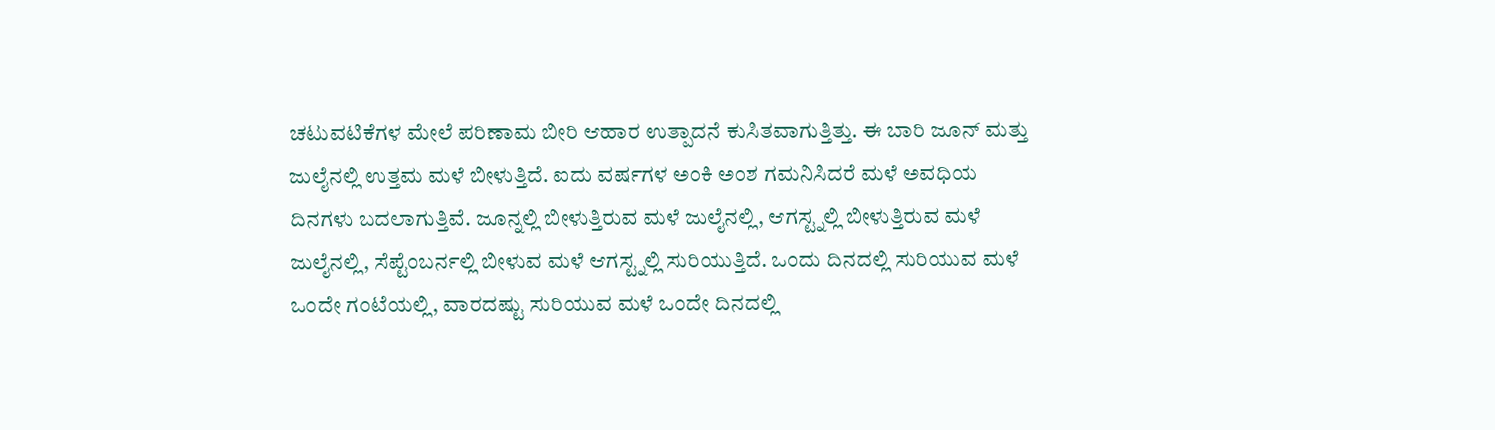ಚಟುವಟಿಕೆಗಳ ಮೇಲೆ ಪರಿಣಾಮ ಬೀರಿ ಆಹಾರ ಉತ್ಪಾದನೆ ಕುಸಿತವಾಗುತ್ತಿತ್ತು. ಈ ಬಾರಿ ಜೂನ್ ಮತ್ತು ಜುಲೈನಲ್ಲಿ ಉತ್ತಮ ಮಳೆ ಬೀಳುತ್ತಿದೆ. ಐದು ವರ್ಷಗಳ ಅಂಕಿ ಅಂಶ ಗಮನಿಸಿದರೆ ಮಳೆ ಅವಧಿಯ ದಿನಗಳು ಬದಲಾಗುತ್ತಿವೆ. ಜೂನ್ನಲ್ಲಿ ಬೀಳುತ್ತಿರುವ ಮಳೆ ಜುಲೈನಲ್ಲಿ, ಆಗಸ್ಟ್ನಲ್ಲಿ ಬೀಳುತ್ತಿರುವ ಮಳೆ ಜುಲೈನಲ್ಲಿ, ಸೆಪ್ಟೆಂಬರ್ನಲ್ಲಿ ಬೀಳುವ ಮಳೆ ಆಗಸ್ಟ್ನಲ್ಲಿ ಸುರಿಯುತ್ತಿದೆ. ಒಂದು ದಿನದಲ್ಲಿ ಸುರಿಯುವ ಮಳೆ ಒಂದೇ ಗಂಟೆಯಲ್ಲಿ, ವಾರದಷ್ಟು ಸುರಿಯುವ ಮಳೆ ಒಂದೇ ದಿನದಲ್ಲಿ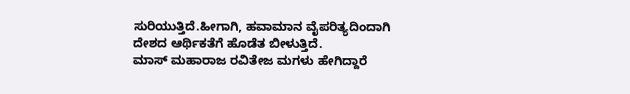ಸುರಿಯುತ್ತಿದೆ.ಹೀಗಾಗಿ, ಹವಾಮಾನ ವೈಪರಿತ್ಯದಿಂದಾಗಿ ದೇಶದ ಆರ್ಥಿಕತೆಗೆ ಹೊಡೆತ ಬೀಳುತ್ತಿದೆ.
ಮಾಸ್ ಮಹಾರಾಜ ರವಿತೇಜ ಮಗಳು ಹೇಗಿದ್ದಾರೆ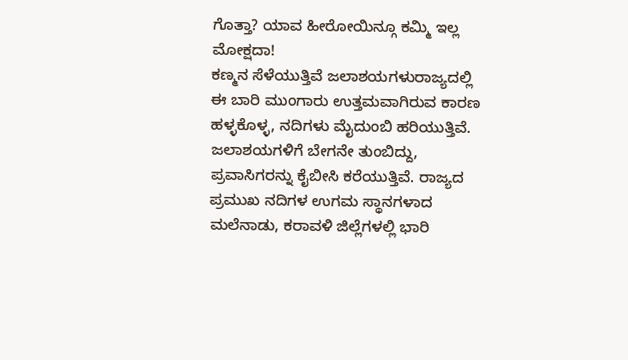ಗೊತ್ತಾ? ಯಾವ ಹೀರೋಯಿನ್ಗೂ ಕಮ್ಮಿ ಇಲ್ಲ ಮೋಕ್ಷದಾ!
ಕಣ್ಮನ ಸೆಳೆಯುತ್ತಿವೆ ಜಲಾಶಯಗಳುರಾಜ್ಯದಲ್ಲಿ ಈ ಬಾರಿ ಮುಂಗಾರು ಉತ್ತಮವಾಗಿರುವ ಕಾರಣ ಹಳ್ಳಕೊಳ್ಳ, ನದಿಗಳು ಮೈದುಂಬಿ ಹರಿಯುತ್ತಿವೆ. ಜಲಾಶಯಗಳಿಗೆ ಬೇಗನೇ ತುಂಬಿದ್ದು, ಪ್ರವಾಸಿಗರನ್ನು ಕೈಬೀಸಿ ಕರೆಯುತ್ತಿವೆ. ರಾಜ್ಯದ ಪ್ರಮುಖ ನದಿಗಳ ಉಗಮ ಸ್ಥಾನಗಳಾದ ಮಲೆನಾಡು, ಕರಾವಳಿ ಜಿಲ್ಲೆಗಳಲ್ಲಿ ಭಾರಿ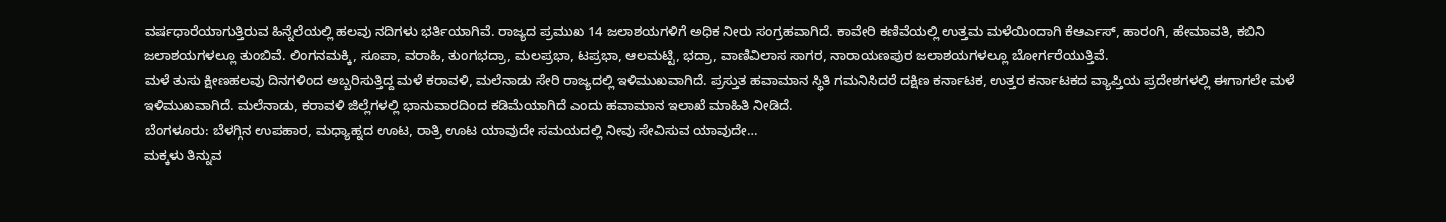ವರ್ಷಧಾರೆಯಾಗುತ್ತಿರುವ ಹಿನ್ನೆಲೆಯಲ್ಲಿ ಹಲವು ನದಿಗಳು ಭರ್ತಿಯಾಗಿವೆ. ರಾಜ್ಯದ ಪ್ರಮುಖ 14 ಜಲಾಶಯಗಳಿಗೆ ಅಧಿಕ ನೀರು ಸಂಗ್ರಹವಾಗಿದೆ. ಕಾವೇರಿ ಕಣಿವೆಯಲ್ಲಿ ಉತ್ತಮ ಮಳೆಯಿಂದಾಗಿ ಕೆಆರ್ಎಸ್, ಹಾರಂಗಿ, ಹೇಮಾವತಿ, ಕಬಿನಿ ಜಲಾಶಯಗಳಲ್ಲೂ ತುಂಬಿವೆ. ಲಿಂಗನಮಕ್ಕಿ, ಸೂಪಾ, ವರಾಹಿ, ತುಂಗಭದ್ರಾ, ಮಲಪ್ರಭಾ, ಟಪ್ರಭಾ, ಆಲಮಟ್ಟಿ, ಭದ್ರಾ, ವಾಣಿವಿಲಾಸ ಸಾಗರ, ನಾರಾಯಣಪುರ ಜಲಾಶಯಗಳಲ್ಲೂ ಬೋರ್ಗರೆಯುತ್ತಿವೆ.
ಮಳೆ ತುಸು ಕ್ಷೀಣಹಲವು ದಿನಗಳಿಂದ ಅಬ್ಬರಿಸುತ್ತಿದ್ದ ಮಳೆ ಕರಾವಳಿ, ಮಲೆನಾಡು ಸೇರಿ ರಾಜ್ಯದಲ್ಲಿ ಇಳಿಮುಖವಾಗಿದೆ. ಪ್ರಸ್ತುತ ಹವಾಮಾನ ಸ್ಥಿತಿ ಗಮನಿಸಿದರೆ ದಕ್ಷಿಣ ಕರ್ನಾಟಕ, ಉತ್ತರ ಕರ್ನಾಟಕದ ವ್ಯಾಪ್ತಿಯ ಪ್ರದೇಶಗಳಲ್ಲಿ ಈಗಾಗಲೇ ಮಳೆ ಇಳಿಮುಖವಾಗಿದೆ. ಮಲೆನಾಡು, ಕರಾವಳಿ ಜಿಲ್ಲೆಗಳಲ್ಲಿ ಭಾನುವಾರದಿಂದ ಕಡಿಮೆಯಾಗಿದೆ ಎಂದು ಹವಾಮಾನ ಇಲಾಖೆ ಮಾಹಿತಿ ನೀಡಿದೆ.
ಬೆಂಗಳೂರು: ಬೆಳಗ್ಗಿನ ಉಪಹಾರ, ಮಧ್ಯಾಹ್ನದ ಊಟ, ರಾತ್ರಿ ಊಟ ಯಾವುದೇ ಸಮಯದಲ್ಲಿ ನೀವು ಸೇವಿಸುವ ಯಾವುದೇ…
ಮಕ್ಕಳು ತಿನ್ನುವ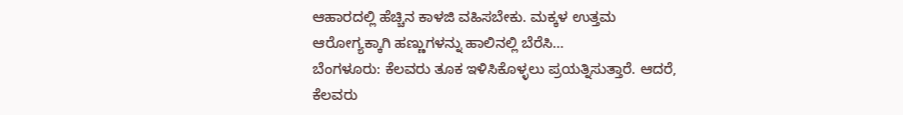ಆಹಾರದಲ್ಲಿ ಹೆಚ್ಚಿನ ಕಾಳಜಿ ವಹಿಸಬೇಕು. ಮಕ್ಕಳ ಉತ್ತಮ ಆರೋಗ್ಯಕ್ಕಾಗಿ ಹಣ್ಣುಗಳನ್ನು ಹಾಲಿನಲ್ಲಿ ಬೆರೆಸಿ…
ಬೆಂಗಳೂರು: ಕೆಲವರು ತೂಕ ಇಳಿಸಿಕೊಳ್ಳಲು ಪ್ರಯತ್ನಿಸುತ್ತಾರೆ. ಆದರೆ, ಕೆಲವರು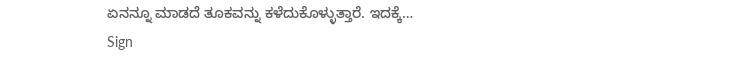ಏನನ್ನೂ ಮಾಡದೆ ತೂಕವನ್ನು ಕಳೆದುಕೊಳ್ಳುತ್ತಾರೆ. ಇದಕ್ಕೆ…
Sign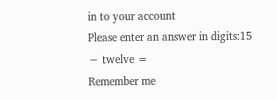in to your account
Please enter an answer in digits:15 − twelve =
Remember me